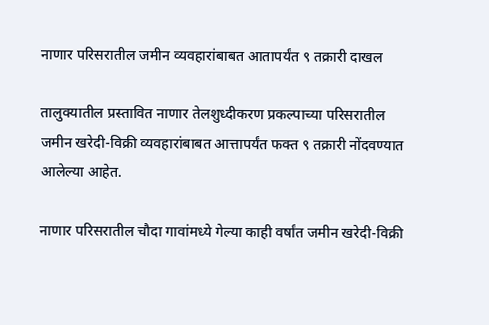नाणार परिसरातील जमीन व्यवहारांबाबत आतापर्यंत ९ तक्रारी दाखल

तालुक्यातील प्रस्तावित नाणार तेलशुध्दीकरण प्रकल्पाच्या परिसरातील जमीन खरेदी-विक्री व्यवहारांबाबत आत्तापर्यंत फक्त ९ तक्रारी नोंदवण्यात आलेल्या आहेत.

नाणार परिसरातील चौदा गावांमध्ये गेल्या काही वर्षांत जमीन खरेदी-विक्री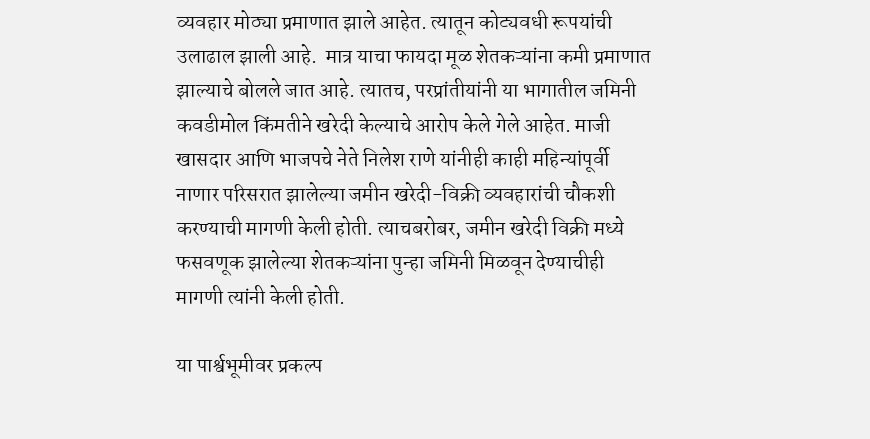व्यवहार मोठ्या प्रमाणात झाले आहेत. त्यातून कोट्यवधी रूपयांची उलाढाल झाली आहे.  मात्र याचा फायदा मूळ शेतकऱ्यांना कमी प्रमाणात झाल्याचे बोलले जात आहे. त्यातच, परप्रांतीयांनी या भागातील जमिनी कवडीमोल किंमतीने खरेदी केल्याचे आरोप केले गेले आहेत. माजी खासदार आणि भाजपचे नेते निलेश राणे यांनीही काही महिन्यांपूर्वी नाणार परिसरात झालेल्या जमीन खरेदी-विक्री व्यवहारांची चौकशी करण्याची मागणी केली होती. त्याचबरोबर, जमीन खरेदी विक्री मध्ये फसवणूक झालेल्या शेतकऱ्यांना पुन्हा जमिनी मिळवून देण्याचीही मागणी त्यांनी केली होती.

या पार्श्वभूमीवर प्रकल्प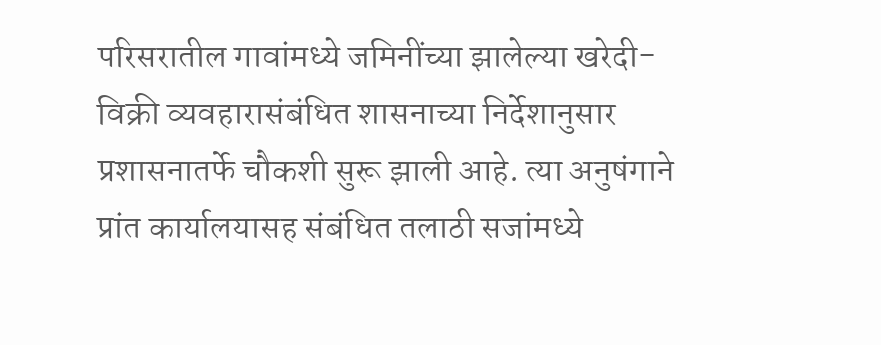परिसरातील गावांमध्ये जमिनींच्या झालेल्या खरेदी-विक्री व्यवहारासंबंधित शासनाच्या निर्देशानुसार प्रशासनातर्फे चौकशी सुरू झाली आहे. त्या अनुषंगाने प्रांत कार्यालयासह संबंधित तलाठी सजांमध्ये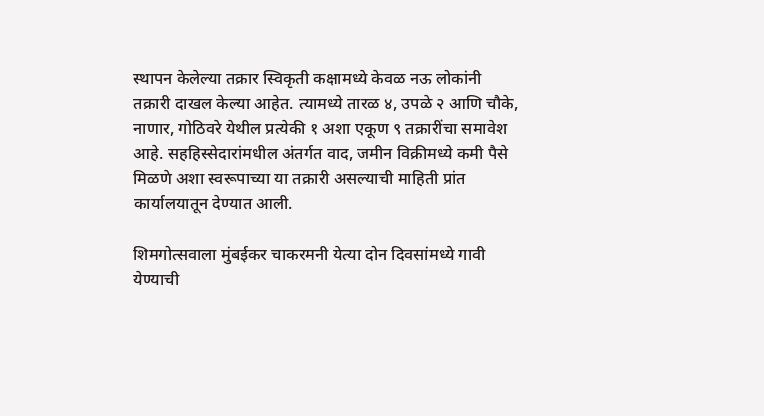स्थापन केलेल्या तक्रार स्विकृती कक्षामध्ये केवळ नऊ लोकांनी तक्रारी दाखल केल्या आहेत. त्यामध्ये तारळ ४, उपळे २ आणि चौके, नाणार, गोठिवरे येथील प्रत्येकी १ अशा एकूण ९ तक्रारींचा समावेश आहे. सहहिस्सेदारांमधील अंतर्गत वाद, जमीन विक्रीमध्ये कमी पैसे मिळणे अशा स्वरूपाच्या या तक्रारी असल्याची माहिती प्रांत कार्यालयातून देण्यात आली.

शिमगोत्सवाला मुंबईकर चाकरमनी येत्या दोन दिवसांमध्ये गावी येण्याची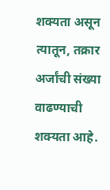शक्यता असून त्यातून, तक्रार अर्जांची संख्या वाढण्याची शक्यता आहे.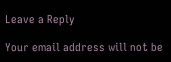Leave a Reply

Your email address will not be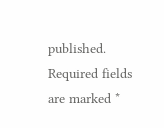published. Required fields are marked *